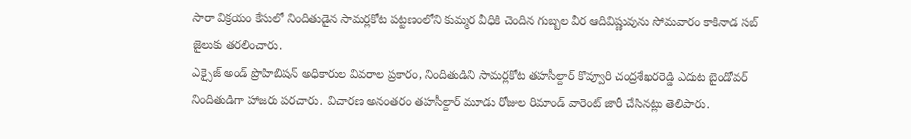సారా విక్రయం కేసులో నిందితుడైన సామర్లకోట పట్టణంలోని కుమ్మర వీధికి చెందిన గుబ్బల వీర ఆదివిష్ణువును సోమవారం కాకినాడ సబ్ జైలుకు తరలించారు.
ఎక్సైజ్ అండ్ ప్రొహిబిషన్ అధికారుల వివరాల ప్రకారం, నిందితుడిని సామర్లకోట తహసీల్దార్ కొవ్వూరి చంద్రశేఖరరెడ్డి ఎదుట బైండోవర్ నిందితుడిగా హాజరు పరచారు. విచారణ అనంతరం తహసీల్దార్ మూడు రోజుల రిమాండ్ వారెంట్ జారీ చేసినట్లు తెలిపారు.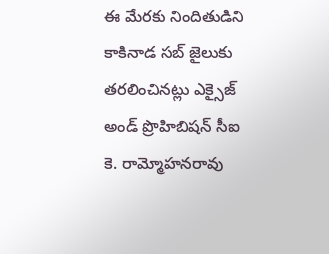ఈ మేరకు నిందితుడిని కాకినాడ సబ్ జైలుకు తరలించినట్లు ఎక్సైజ్ అండ్ ప్రొహిబిషన్ సీఐ కె. రామ్మోహనరావు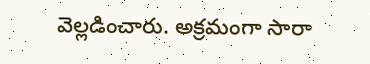వెల్లడించారు. అక్రమంగా సారా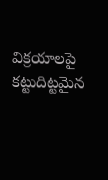విక్రయాలపై కట్టుదిట్టమైన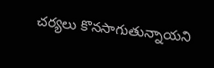చర్యలు కొనసాగుతున్నాయని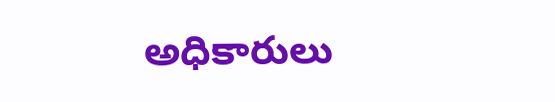అధికారులు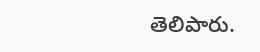తెలిపారు.